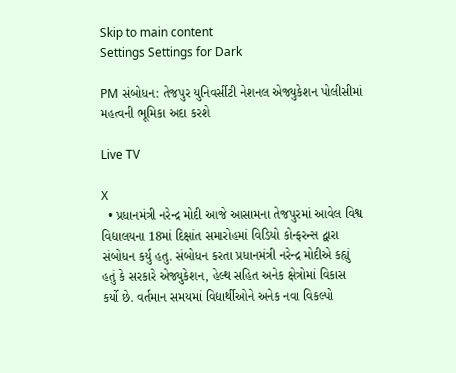Skip to main content
Settings Settings for Dark

PM સંબોધન: તેજપુર યુનિવર્સીટી નેશનલ એજ્યુકેશન પોલીસીમાં મહત્વની ભૂમિકા અદા કરશે

Live TV

X
  • પ્રધાનમંત્રી નરેન્દ્ર મોદી આજે આસામના તેજપુરમાં આવેલ વિશ્વ વિદ્યાલયના 18માં દિક્ષાંત સમારોહમાં વિડિયો કોન્ફરન્સ દ્વારા સંબોધન કર્યુ હતુ. સંબોધન કરતા પ્રધાનમંત્રી નરેન્દ્ર મોદીએ કહ્યું હતું કે સરકારે એજ્યુકેશન, હેલ્થ સહિત અનેક ક્ષેત્રોમાં વિકાસ કર્યો છે. વર્તમાન સમયમાં વિદ્યાર્થીઓને અનેક નવા વિકલ્પો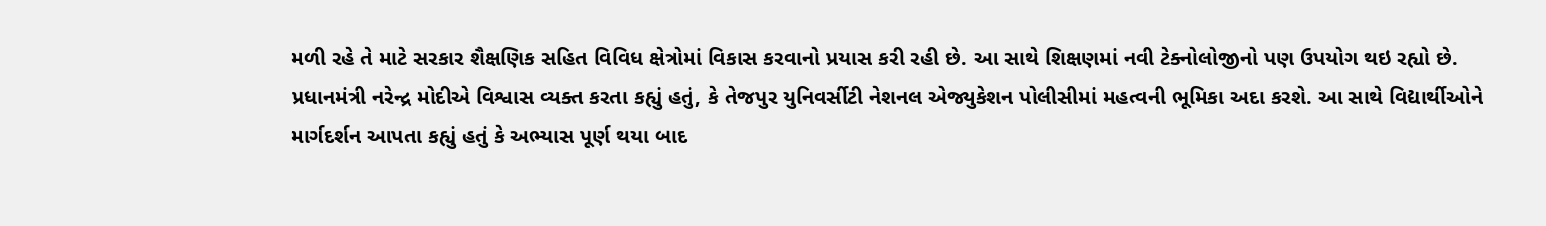મળી રહે તે માટે સરકાર શૈક્ષણિક સહિત વિવિધ ક્ષેત્રોમાં વિકાસ કરવાનો પ્રયાસ કરી રહી છે. આ સાથે શિક્ષણમાં નવી ટેક્નોલોજીનો પણ ઉપયોગ થઇ રહ્યો છે. પ્રધાનમંત્રી નરેન્દ્ર મોદીએ વિશ્વાસ વ્યક્ત કરતા કહ્યું હતું, કે તેજપુર યુનિવર્સીટી નેશનલ એજ્યુકેશન પોલીસીમાં મહત્વની ભૂમિકા અદા કરશે. આ સાથે વિદ્યાર્થીઓને માર્ગદર્શન આપતા કહ્યું હતું કે અભ્યાસ પૂર્ણ થયા બાદ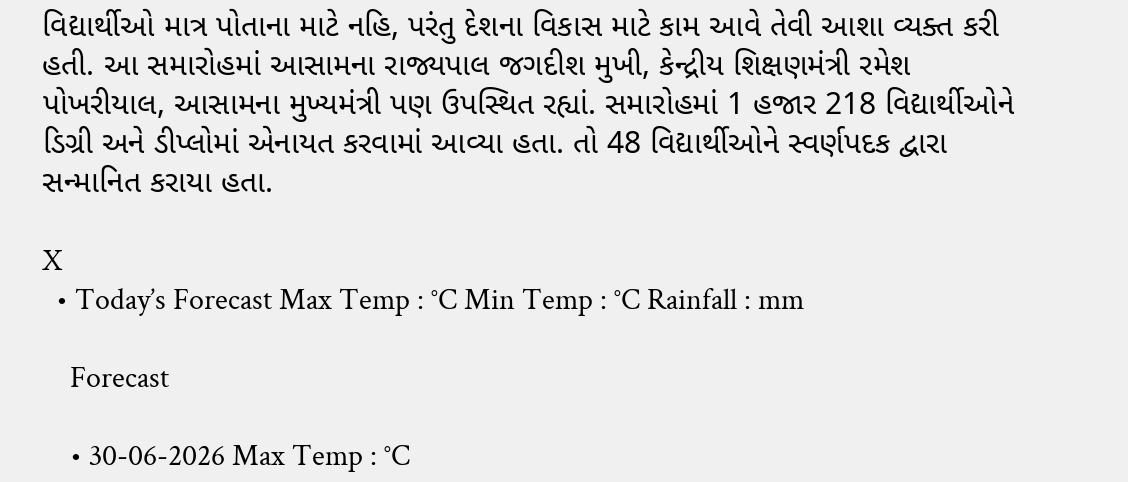વિદ્યાર્થીઓ માત્ર પોતાના માટે નહિ, પરંતુ દેશના વિકાસ માટે કામ આવે તેવી આશા વ્યક્ત કરી હતી. આ સમારોહમાં આસામના રાજ્યપાલ જગદીશ મુખી, કેન્દ્રીય શિક્ષણમંત્રી રમેશ પોખરીયાલ, આસામના મુખ્યમંત્રી પણ ઉપસ્થિત રહ્યાં. સમારોહમાં 1 હજાર 218 વિદ્યાર્થીઓને ડિગ્રી અને ડીપ્લોમાં એનાયત કરવામાં આવ્યા હતા. તો 48 વિદ્યાર્થીઓને સ્વર્ણપદક દ્વારા સન્માનિત કરાયા હતા.

X
  • Today’s Forecast Max Temp : °C Min Temp : °C Rainfall : mm

    Forecast

    • 30-06-2026 Max Temp : °C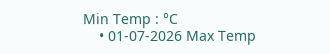Min Temp : °C
    • 01-07-2026 Max Temp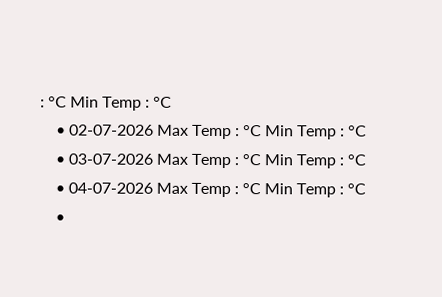: °C Min Temp : °C
    • 02-07-2026 Max Temp : °C Min Temp : °C
    • 03-07-2026 Max Temp : °C Min Temp : °C
    • 04-07-2026 Max Temp : °C Min Temp : °C
    •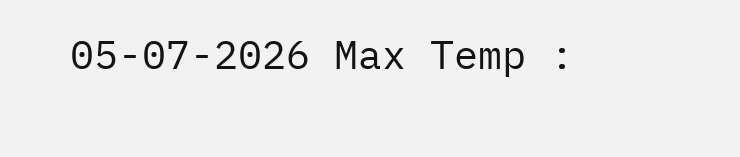05-07-2026 Max Temp :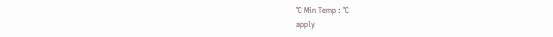°C Min Temp : °C
apply